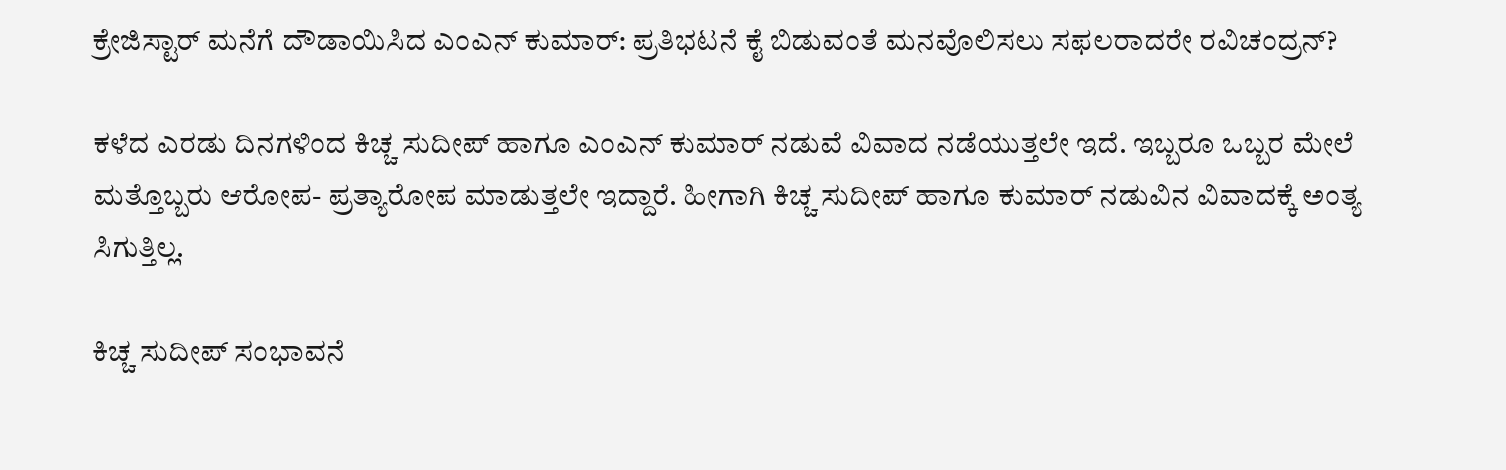ಕ್ರೇಜಿಸ್ಟಾರ್ ಮನೆಗೆ ದೌಡಾಯಿಸಿದ ಎಂಎನ್ ಕುಮಾರ್: ಪ್ರತಿಭಟನೆ ಕೈ ಬಿಡುವಂತೆ ಮನವೊಲಿಸಲು ಸಫಲರಾದರೇ ರವಿಚಂದ್ರನ್?

ಕಳೆದ ಎರಡು ದಿನಗಳಿಂದ ಕಿಚ್ಚ ಸುದೀಪ್ ಹಾಗೂ ಎಂಎನ್ ಕುಮಾರ್ ನಡುವೆ ವಿವಾದ ನಡೆಯುತ್ತಲೇ ಇದೆ. ಇಬ್ಬರೂ ಒಬ್ಬರ ಮೇಲೆ ಮತ್ತೊಬ್ಬರು ಆರೋಪ- ಪ್ರತ್ಯಾರೋಪ ಮಾಡುತ್ತಲೇ ಇದ್ದಾರೆ. ಹೀಗಾಗಿ ಕಿಚ್ಚ ಸುದೀಪ್ ಹಾಗೂ ಕುಮಾರ್ ನಡುವಿನ ವಿವಾದಕ್ಕೆ ಅಂತ್ಯ ಸಿಗುತ್ತಿಲ್ಲ.

ಕಿಚ್ಚ ಸುದೀಪ್ ಸಂಭಾವನೆ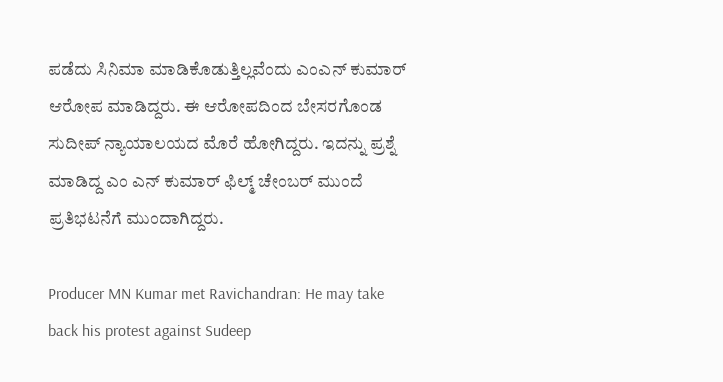ಪಡೆದು ಸಿನಿಮಾ ಮಾಡಿಕೊಡುತ್ತಿಲ್ಲವೆಂದು ಎಂಎನ್ ಕುಮಾರ್ ಆರೋಪ ಮಾಡಿದ್ದರು. ಈ ಆರೋಪದಿಂದ ಬೇಸರಗೊಂಡ ಸುದೀಪ್ ನ್ಯಾಯಾಲಯದ ಮೊರೆ ಹೋಗಿದ್ದರು. ಇದನ್ನು ಪ್ರಶ್ನೆ ಮಾಡಿದ್ದ ಎಂ ಎನ್ ಕುಮಾರ್ ಫಿಲ್ಮ್ ಚೇಂಬರ್ ಮುಂದೆ ಪ್ರತಿಭಟನೆಗೆ ಮುಂದಾಗಿದ್ದರು.

Producer MN Kumar met Ravichandran: He may take back his protest against Sudeep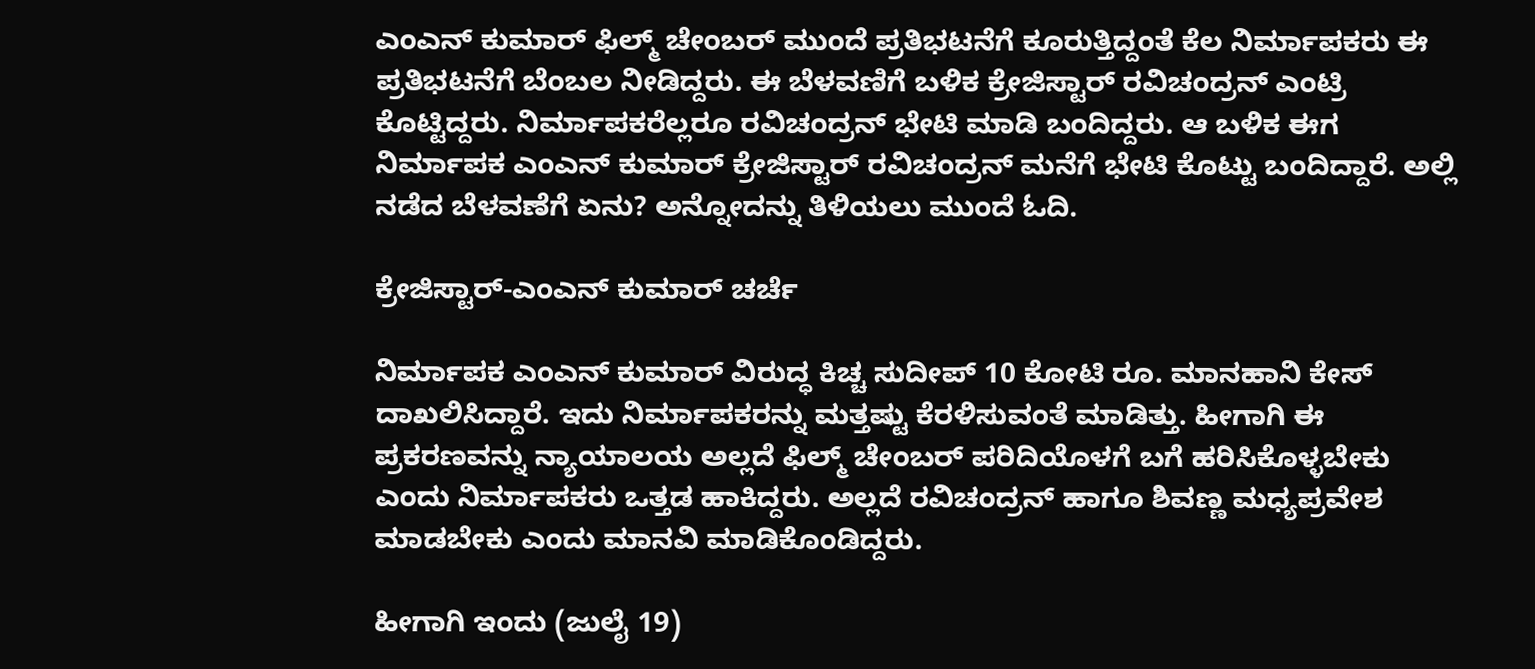ಎಂಎನ್ ಕುಮಾರ್ ಫಿಲ್ಮ್ ಚೇಂಬರ್ ಮುಂದೆ ಪ್ರತಿಭಟನೆಗೆ ಕೂರುತ್ತಿದ್ದಂತೆ ಕೆಲ ನಿರ್ಮಾಪಕರು ಈ ಪ್ರತಿಭಟನೆಗೆ ಬೆಂಬಲ ನೀಡಿದ್ದರು. ಈ ಬೆಳವಣಿಗೆ ಬಳಿಕ ಕ್ರೇಜಿಸ್ಟಾರ್ ರವಿಚಂದ್ರನ್ ಎಂಟ್ರಿ ಕೊಟ್ಟಿದ್ದರು. ನಿರ್ಮಾಪಕರೆಲ್ಲರೂ ರವಿಚಂದ್ರನ್ ಭೇಟಿ ಮಾಡಿ ಬಂದಿದ್ದರು. ಆ ಬಳಿಕ ಈಗ ನಿರ್ಮಾಪಕ ಎಂಎನ್ ಕುಮಾರ್ ಕ್ರೇಜಿಸ್ಟಾರ್ ರವಿಚಂದ್ರನ್ ಮನೆಗೆ ಭೇಟಿ ಕೊಟ್ಟು ಬಂದಿದ್ದಾರೆ. ಅಲ್ಲಿ ನಡೆದ ಬೆಳವಣೆಗೆ ಏನು? ಅನ್ನೋದನ್ನು ತಿಳಿಯಲು ಮುಂದೆ ಓದಿ.

ಕ್ರೇಜಿಸ್ಟಾರ್-ಎಂಎನ್ ಕುಮಾರ್ ಚರ್ಚೆ

ನಿರ್ಮಾಪಕ ಎಂಎನ್ ಕುಮಾರ್ ವಿರುದ್ಧ ಕಿಚ್ಚ ಸುದೀಪ್ 10 ಕೋಟಿ ರೂ. ಮಾನಹಾನಿ ಕೇಸ್ ದಾಖಲಿಸಿದ್ದಾರೆ. ಇದು ನಿರ್ಮಾಪಕರನ್ನು ಮತ್ತಷ್ಟು ಕೆರಳಿಸುವಂತೆ ಮಾಡಿತ್ತು. ಹೀಗಾಗಿ ಈ ಪ್ರಕರಣವನ್ನು ನ್ಯಾಯಾಲಯ ಅಲ್ಲದೆ ಫಿಲ್ಮ್ ಚೇಂಬರ್ ಪರಿದಿಯೊಳಗೆ ಬಗೆ ಹರಿಸಿಕೊಳ್ಳಬೇಕು ಎಂದು ನಿರ್ಮಾಪಕರು ಒತ್ತಡ ಹಾಕಿದ್ದರು. ಅಲ್ಲದೆ ರವಿಚಂದ್ರನ್ ಹಾಗೂ ಶಿವಣ್ಣ ಮಧ್ಯಪ್ರವೇಶ ಮಾಡಬೇಕು ಎಂದು ಮಾನವಿ ಮಾಡಿಕೊಂಡಿದ್ದರು.

ಹೀಗಾಗಿ ಇಂದು (ಜುಲೈ 19)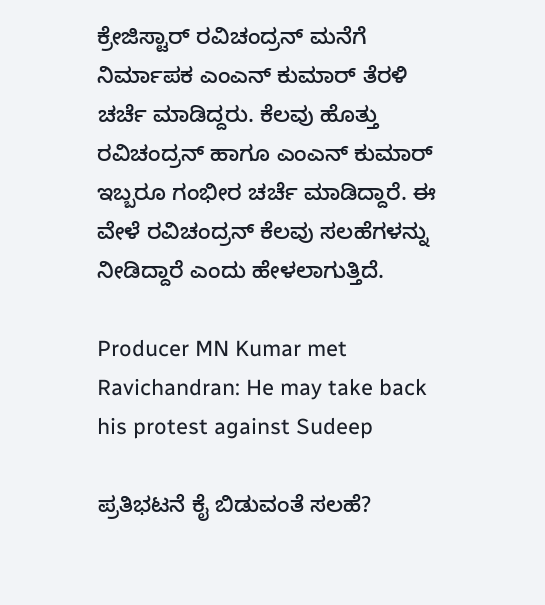ಕ್ರೇಜಿಸ್ಟಾರ್ ರವಿಚಂದ್ರನ್ ಮನೆಗೆ ನಿರ್ಮಾಪಕ ಎಂಎನ್ ಕುಮಾರ್ ತೆರಳಿ ಚರ್ಚೆ ಮಾಡಿದ್ದರು. ಕೆಲವು ಹೊತ್ತು ರವಿಚಂದ್ರನ್ ಹಾಗೂ ಎಂಎನ್ ಕುಮಾರ್ ಇಬ್ಬರೂ ಗಂಭೀರ ಚರ್ಚೆ ಮಾಡಿದ್ದಾರೆ. ಈ ವೇಳೆ ರವಿಚಂದ್ರನ್ ಕೆಲವು ಸಲಹೆಗಳನ್ನು ನೀಡಿದ್ದಾರೆ ಎಂದು ಹೇಳಲಾಗುತ್ತಿದೆ.

Producer MN Kumar met Ravichandran: He may take back his protest against Sudeep

ಪ್ರತಿಭಟನೆ ಕೈ ಬಿಡುವಂತೆ ಸಲಹೆ?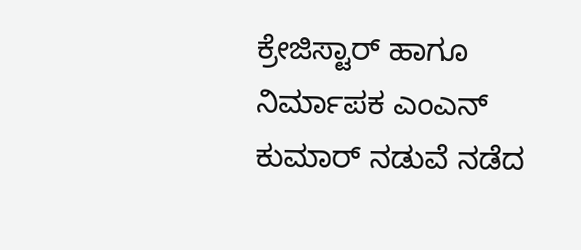ಕ್ರೇಜಿಸ್ಟಾರ್ ಹಾಗೂ ನಿರ್ಮಾಪಕ ಎಂಎನ್ ಕುಮಾರ್ ನಡುವೆ ನಡೆದ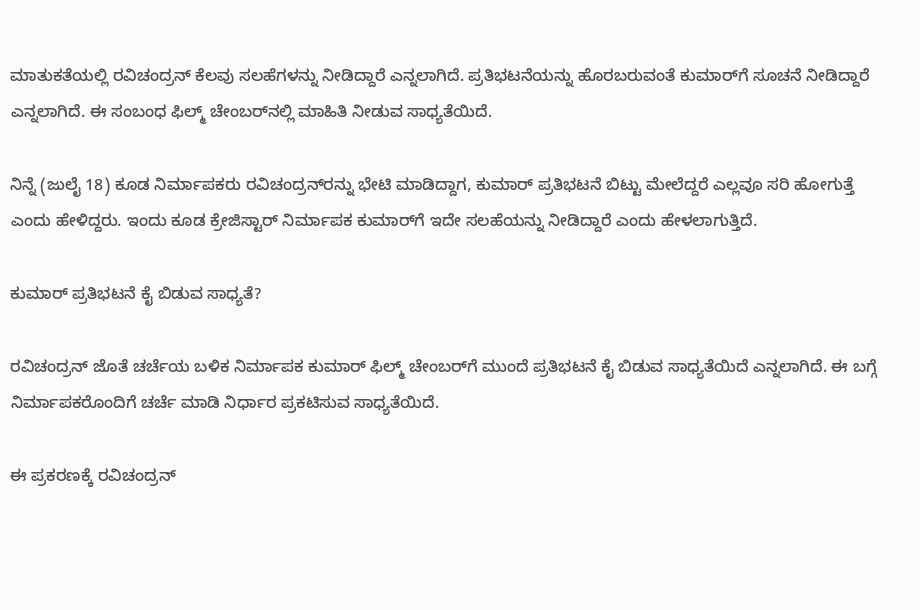ಮಾತುಕತೆಯಲ್ಲಿ ರವಿಚಂದ್ರನ್ ಕೆಲವು ಸಲಹೆಗಳನ್ನು ನೀಡಿದ್ದಾರೆ ಎನ್ನಲಾಗಿದೆ. ಪ್ರತಿಭಟನೆಯನ್ನು ಹೊರಬರುವಂತೆ ಕುಮಾರ್‌ಗೆ ಸೂಚನೆ ನೀಡಿದ್ದಾರೆ ಎನ್ನಲಾಗಿದೆ. ಈ ಸಂಬಂಧ ಫಿಲ್ಮ್ ಚೇಂಬರ್‌ನಲ್ಲಿ ಮಾಹಿತಿ ನೀಡುವ ಸಾಧ್ಯತೆಯಿದೆ.

ನಿನ್ನೆ (ಜುಲೈ 18) ಕೂಡ ನಿರ್ಮಾಪಕರು ರವಿಚಂದ್ರನ್‌ರನ್ನು ಭೇಟಿ ಮಾಡಿದ್ದಾಗ, ಕುಮಾರ್‌ ಪ್ರತಿಭಟನೆ ಬಿಟ್ಟು ಮೇಲೆದ್ದರೆ ಎಲ್ಲವೂ ಸರಿ ಹೋಗುತ್ತೆ ಎಂದು ಹೇಳಿದ್ದರು. ಇಂದು ಕೂಡ ಕ್ರೇಜಿಸ್ಟಾರ್ ನಿರ್ಮಾಪಕ ಕುಮಾರ್‌ಗೆ ಇದೇ ಸಲಹೆಯನ್ನು ನೀಡಿದ್ದಾರೆ ಎಂದು ಹೇಳಲಾಗುತ್ತಿದೆ.

ಕುಮಾರ್ ಪ್ರತಿಭಟನೆ ಕೈ ಬಿಡುವ ಸಾಧ್ಯತೆ?

ರವಿಚಂದ್ರನ್‌ ಜೊತೆ ಚರ್ಚೆಯ ಬಳಿಕ ನಿರ್ಮಾಪಕ ಕುಮಾರ್ ಫಿಲ್ಮ್ ಚೇಂಬರ್‌ಗೆ ಮುಂದೆ ಪ್ರತಿಭಟನೆ ಕೈ ಬಿಡುವ ಸಾಧ್ಯತೆಯಿದೆ ಎನ್ನಲಾಗಿದೆ. ಈ ಬಗ್ಗೆ ನಿರ್ಮಾಪಕರೊಂದಿಗೆ ಚರ್ಚೆ ಮಾಡಿ ನಿರ್ಧಾರ ಪ್ರಕಟಿಸುವ ಸಾಧ್ಯತೆಯಿದೆ.

ಈ ಪ್ರಕರಣಕ್ಕೆ ರವಿಚಂದ್ರನ್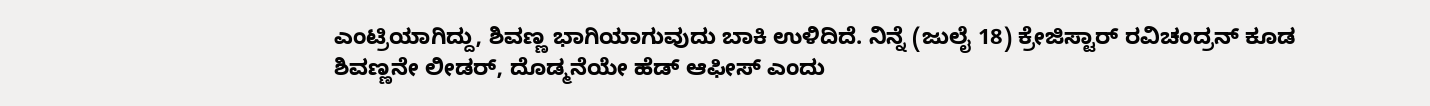ಎಂಟ್ರಿಯಾಗಿದ್ದು, ಶಿವಣ್ಣ ಭಾಗಿಯಾಗುವುದು ಬಾಕಿ ಉಳಿದಿದೆ. ನಿನ್ನೆ (ಜುಲೈ 18) ಕ್ರೇಜಿಸ್ಟಾರ್ ರವಿಚಂದ್ರನ್ ಕೂಡ ಶಿವಣ್ಣನೇ ಲೀಡರ್, ದೊಡ್ಮನೆಯೇ ಹೆಡ್ ಆಫೀಸ್ ಎಂದು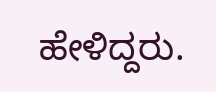ಹೇಳಿದ್ದರು.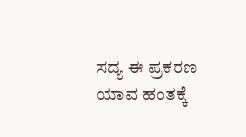ಸದ್ಯ ಈ ಪ್ರಕರಣ ಯಾವ ಹಂತಕ್ಕೆ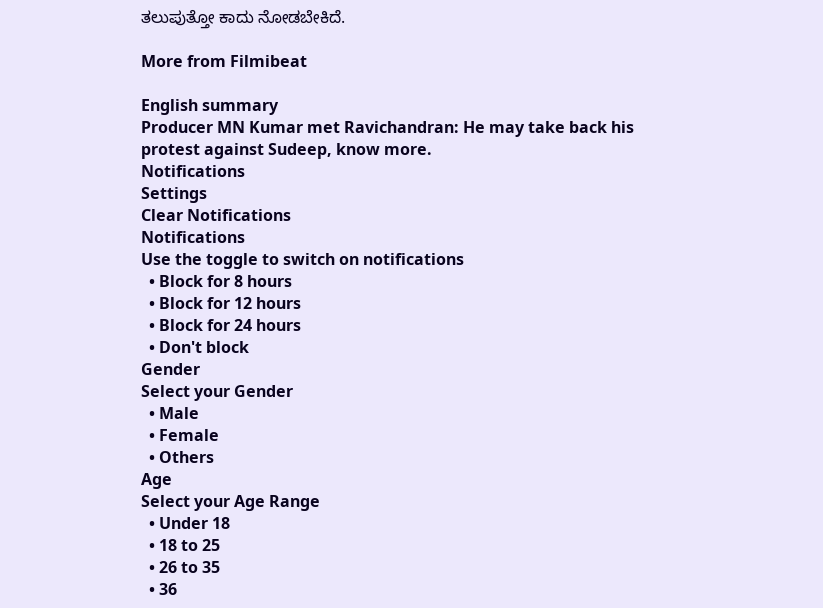ತಲುಪುತ್ತೋ ಕಾದು ನೋಡಬೇಕಿದೆ.

More from Filmibeat

English summary
Producer MN Kumar met Ravichandran: He may take back his protest against Sudeep, know more.
Notifications
Settings
Clear Notifications
Notifications
Use the toggle to switch on notifications
  • Block for 8 hours
  • Block for 12 hours
  • Block for 24 hours
  • Don't block
Gender
Select your Gender
  • Male
  • Female
  • Others
Age
Select your Age Range
  • Under 18
  • 18 to 25
  • 26 to 35
  • 36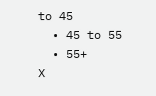to 45
  • 45 to 55
  • 55+
X